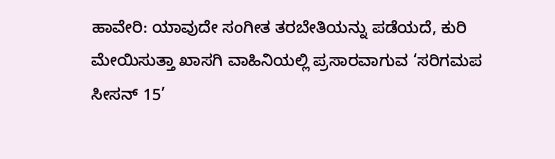ಹಾವೇರಿ: ಯಾವುದೇ ಸಂಗೀತ ತರಬೇತಿಯನ್ನು ಪಡೆಯದೆ, ಕುರಿ ಮೇಯಿಸುತ್ತಾ ಖಾಸಗಿ ವಾಹಿನಿಯಲ್ಲಿ ಪ್ರಸಾರವಾಗುವ ‘ಸರಿಗಮಪ ಸೀಸನ್ 15’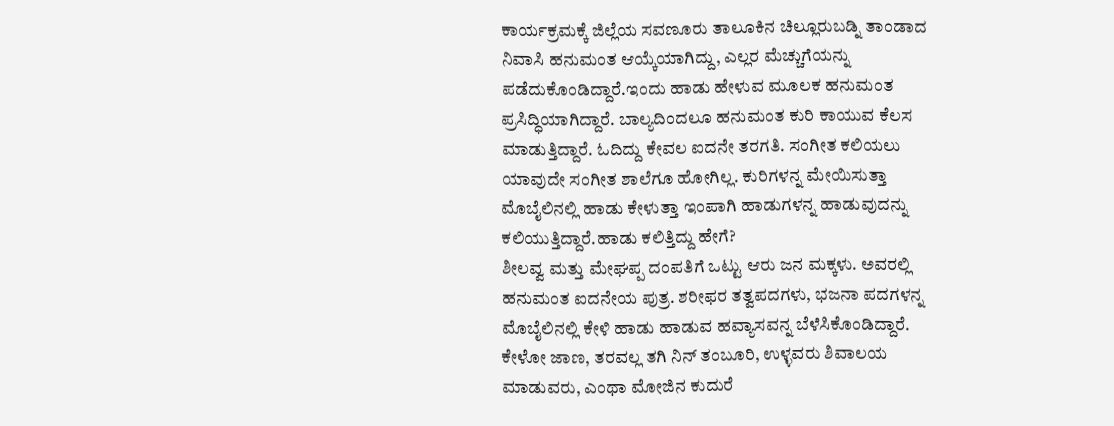ಕಾರ್ಯಕ್ರಮಕ್ಕೆ ಜಿಲ್ಲೆಯ ಸವಣೂರು ತಾಲೂಕಿನ ಚಿಲ್ಲೂರುಬಡ್ನಿ ತಾಂಡಾದ ನಿವಾಸಿ ಹನುಮಂತ ಆಯ್ಕೆಯಾಗಿದ್ದು, ಎಲ್ಲರ ಮೆಚ್ಚುಗೆಯನ್ನು ಪಡೆದುಕೊಂಡಿದ್ದಾರೆ.ಇಂದು ಹಾಡು ಹೇಳುವ ಮೂಲಕ ಹನುಮಂತ ಪ್ರಸಿದ್ಧಿಯಾಗಿದ್ದಾರೆ. ಬಾಲ್ಯದಿಂದಲೂ ಹನುಮಂತ ಕುರಿ ಕಾಯುವ ಕೆಲಸ ಮಾಡುತ್ತಿದ್ದಾರೆ. ಓದಿದ್ದು ಕೇವಲ ಐದನೇ ತರಗತಿ. ಸಂಗೀತ ಕಲಿಯಲು ಯಾವುದೇ ಸಂಗೀತ ಶಾಲೆಗೂ ಹೋಗಿಲ್ಲ. ಕುರಿಗಳನ್ನ ಮೇಯಿಸುತ್ತಾ ಮೊಬೈಲಿನಲ್ಲಿ ಹಾಡು ಕೇಳುತ್ತಾ ಇಂಪಾಗಿ ಹಾಡುಗಳನ್ನ ಹಾಡುವುದನ್ನು ಕಲಿಯುತ್ತಿದ್ದಾರೆ.ಹಾಡು ಕಲಿತ್ತಿದ್ದು ಹೇಗೆ?
ಶೀಲವ್ವ ಮತ್ತು ಮೇಘಪ್ಪ ದಂಪತಿಗೆ ಒಟ್ಟು ಆರು ಜನ ಮಕ್ಕಳು. ಅವರಲ್ಲಿ ಹನುಮಂತ ಐದನೇಯ ಪುತ್ರ. ಶರೀಫರ ತತ್ವಪದಗಳು, ಭಜನಾ ಪದಗಳನ್ನ ಮೊಬೈಲಿನಲ್ಲಿ ಕೇಳಿ ಹಾಡು ಹಾಡುವ ಹವ್ಯಾಸವನ್ನ ಬೆಳೆಸಿಕೊಂಡಿದ್ದಾರೆ. ಕೇಳೋ ಜಾಣ, ತರವಲ್ಲ ತಗಿ ನಿನ್ ತಂಬೂರಿ, ಉಳ್ಳವರು ಶಿವಾಲಯ ಮಾಡುವರು, ಎಂಥಾ ಮೋಜಿನ ಕುದುರೆ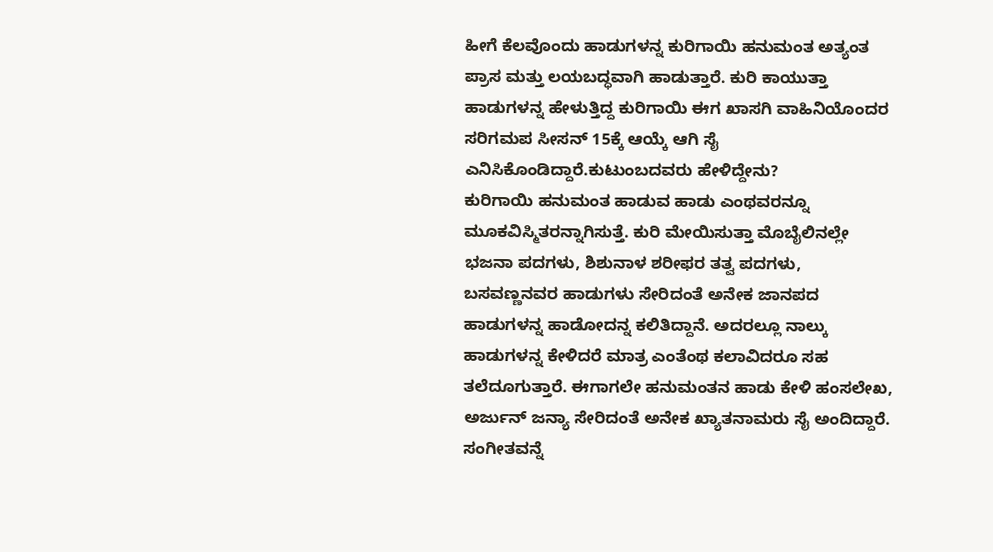ಹೀಗೆ ಕೆಲವೊಂದು ಹಾಡುಗಳನ್ನ ಕುರಿಗಾಯಿ ಹನುಮಂತ ಅತ್ಯಂತ ಪ್ರಾಸ ಮತ್ತು ಲಯಬದ್ಧವಾಗಿ ಹಾಡುತ್ತಾರೆ. ಕುರಿ ಕಾಯುತ್ತಾ ಹಾಡುಗಳನ್ನ ಹೇಳುತ್ತಿದ್ದ ಕುರಿಗಾಯಿ ಈಗ ಖಾಸಗಿ ವಾಹಿನಿಯೊಂದರ ಸರಿಗಮಪ ಸೀಸನ್ 15ಕ್ಕೆ ಆಯ್ಕೆ ಆಗಿ ಸೈ ಎನಿಸಿಕೊಂಡಿದ್ದಾರೆ.ಕುಟುಂಬದವರು ಹೇಳಿದ್ದೇನು?
ಕುರಿಗಾಯಿ ಹನುಮಂತ ಹಾಡುವ ಹಾಡು ಎಂಥವರನ್ನೂ ಮೂಕವಿಸ್ಮಿತರನ್ನಾಗಿಸುತ್ತೆ. ಕುರಿ ಮೇಯಿಸುತ್ತಾ ಮೊಬೈಲಿನಲ್ಲೇ ಭಜನಾ ಪದಗಳು, ಶಿಶುನಾಳ ಶರೀಫರ ತತ್ವ ಪದಗಳು, ಬಸವಣ್ಣನವರ ಹಾಡುಗಳು ಸೇರಿದಂತೆ ಅನೇಕ ಜಾನಪದ ಹಾಡುಗಳನ್ನ ಹಾಡೋದನ್ನ ಕಲಿತಿದ್ದಾನೆ. ಅದರಲ್ಲೂ ನಾಲ್ಕು ಹಾಡುಗಳನ್ನ ಕೇಳಿದರೆ ಮಾತ್ರ ಎಂತೆಂಥ ಕಲಾವಿದರೂ ಸಹ ತಲೆದೂಗುತ್ತಾರೆ. ಈಗಾಗಲೇ ಹನುಮಂತನ ಹಾಡು ಕೇಳಿ ಹಂಸಲೇಖ, ಅರ್ಜುನ್ ಜನ್ಯಾ ಸೇರಿದಂತೆ ಅನೇಕ ಖ್ಯಾತನಾಮರು ಸೈ ಅಂದಿದ್ದಾರೆ. ಸಂಗೀತವನ್ನೆ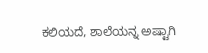ಕಲಿಯದೆ, ಶಾಲೆಯನ್ನ ಅಷ್ಟಾಗಿ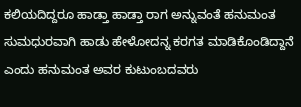ಕಲಿಯದಿದ್ದರೂ ಹಾಡ್ತಾ ಹಾಡ್ತಾ ರಾಗ ಅನ್ನುವಂತೆ ಹನುಮಂತ ಸುಮಧುರವಾಗಿ ಹಾಡು ಹೇಳೋದನ್ನ ಕರಗತ ಮಾಡಿಕೊಂಡಿದ್ದಾನೆ ಎಂದು ಹನುಮಂತ ಅವರ ಕುಟುಂಬದವರು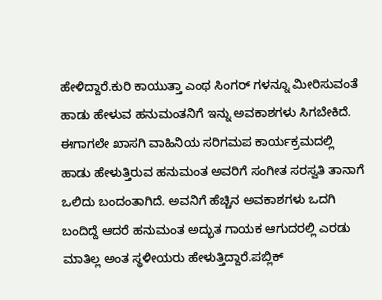ಹೇಳಿದ್ದಾರೆ.ಕುರಿ ಕಾಯುತ್ತಾ ಎಂಥ ಸಿಂಗರ್ ಗಳನ್ನೂ ಮೀರಿಸುವಂತೆ ಹಾಡು ಹೇಳುವ ಹನುಮಂತನಿಗೆ ಇನ್ನು ಅವಕಾಶಗಳು ಸಿಗಬೇಕಿದೆ. ಈಗಾಗಲೇ ಖಾಸಗಿ ವಾಹಿನಿಯ ಸರಿಗಮಪ ಕಾರ್ಯಕ್ರಮದಲ್ಲಿ ಹಾಡು ಹೇಳುತ್ತಿರುವ ಹನುಮಂತ ಅವರಿಗೆ ಸಂಗೀತ ಸರಸ್ವತಿ ತಾನಾಗೆ ಒಲಿದು ಬಂದಂತಾಗಿದೆ. ಅವನಿಗೆ ಹೆಚ್ಚಿನ ಅವಕಾಶಗಳು ಒದಗಿ ಬಂದಿದ್ದೆ ಆದರೆ ಹನುಮಂತ ಅದ್ಭುತ ಗಾಯಕ ಆಗುದರಲ್ಲಿ ಎರಡು ಮಾತಿಲ್ಲ ಅಂತ ಸ್ಥಳೀಯರು ಹೇಳುತ್ತಿದ್ದಾರೆ.ಪಬ್ಲಿಕ್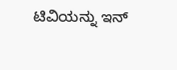ಟಿವಿಯನ್ನು ಇನ್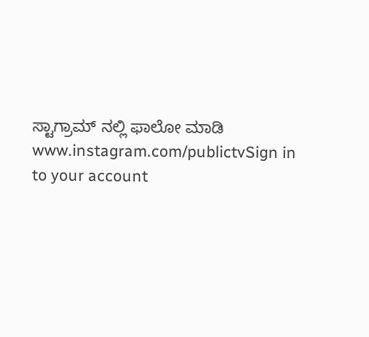ಸ್ಟಾಗ್ರಾಮ್ ನಲ್ಲಿ ಫಾಲೋ ಮಾಡಿ www.instagram.com/publictvSign in to your account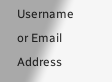Username or Email Address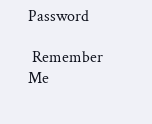Password

 Remember Me